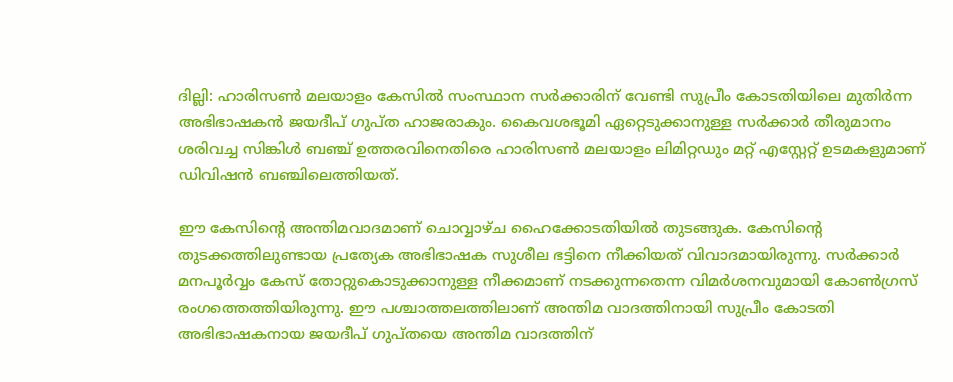ദില്ലി: ഹാരിസണ്‍ മലയാളം കേസില്‍ സംസ്ഥാന സര്‍ക്കാരിന് വേണ്ടി സുപ്രീം കോടതിയിലെ മുതിര്‍ന്ന അഭിഭാഷകന്‍ ജയദീപ് ഗുപ്ത ഹാജരാകും. കൈവശഭൂമി ഏറ്റെടുക്കാനുള്ള സര്‍ക്കാര്‍ തീരുമാനം ശരിവച്ച സിങ്കിള്‍ ബ‍ഞ്ച് ഉത്തരവിനെതിരെ ഹാരിസണ്‍ മലയാളം ലിമിറ്റഡും മറ്റ് എസ്റ്റേറ്റ് ഉടമകളുമാണ് ഡിവിഷന്‍ ബഞ്ചിലെത്തിയത്.

ഈ കേസിന്‍റെ അന്തിമവാദമാണ് ചൊവ്വാഴ്ച ഹൈക്കോടതിയില്‍ തുടങ്ങുക. കേസിന്‍റെ തുടക്കത്തിലുണ്ടായ പ്രത്യേക അഭിഭാഷക സുശീല ഭട്ടിനെ നീക്കിയത് വിവാദമായിരുന്നു. സര്‍ക്കാര്‍ മനപൂര്‍വ്വം കേസ് തോറ്റുകൊടുക്കാനുള്ള നീക്കമാണ് നടക്കുന്നതെന്ന വിമര്‍ശനവുമായി കോണ്‍ഗ്രസ് രംഗത്തെത്തിയിരുന്നു. ഈ പശ്ചാത്തലത്തിലാണ് അന്തിമ വാദത്തിനായി സുപ്രീം കോടതി അഭിഭാഷകനായ ജയദീപ് ഗുപ്തയെ അന്തിമ വാദത്തിന്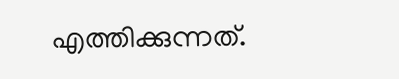എത്തിക്കുന്നത്.